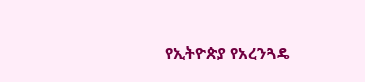የኢትዮጵያ የአረንጓዴ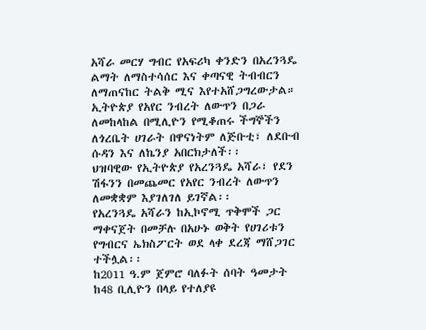አሻራ መርሃ ግብር የአፍሪካ ቀንድን በአረንጓዴ ልማት ለማስተሳሰር እና ቀጣናዊ ትብብርን ለማጠናከር ትልቅ ሚና እየተአሸጋግረውታል።
ኢትዮጵያ የአየር ንብረት ለውጥን በጋራ ለመከላከል በሚሊዮን የሚቆጠሩ ችግኞችን ለጎረቤት ሀገራት በዋናነትም ለጅቡቲ፣ ለደቡብ ሱዳን እና ለኬንያ አበርክታለች፡፡
ህዝባዊው የኢትዮጵያ የአረንጓዴ አሻራ፣ የደን ሽፋንን በመጨመር የአየር ንብረት ለውጥን ለመቋቋም እያገለገለ ይገኛል፡፡
የአረንጓዴ አሻራን ከኢኮኖሚ ጥቅሞች ጋር ማቀናጀት በመቻሉ በአሁኑ ወቅት የሀገሪቱን የግብርና ኤክስፖርት ወደ ላቀ ደረጃ ማሸጋገር ተችሏል፡፡
ከ2011 ዓ.ም ጀምሮ ባለፉት ሰባት ዓመታት ከ48 ቢሊዮን በላይ የተለያዩ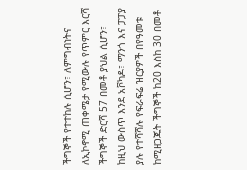ችግኞች የተተከሉ ሲሆን፣ ለምግብነትና ለኢኮኖሚ ጠቀሜታ የሚውሉ የጥምር እርሻ ችግኞች ድርሻ 57 በመቶ ያህል ሲሆን፣ ከዚህ ውስጥ እንደ አቮካዶ፣ ማንጎ እና ፓፓያ ያሉ የተሻሻሉ የፍራፍሬ ዝርያዎች በየዓመቱ ከሚዘጋጁት ችግኞች ከ20 እስከ 30 በመቶ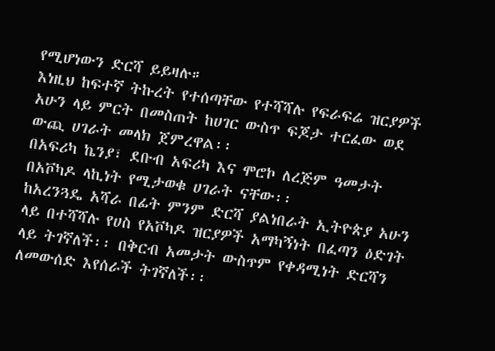የሚሆነውን ድርሻ ይይዛሉ።
እነዚህ ከፍተኛ ትኩረት የተሰጣቸው የተሻሻሉ የፍራፍሬ ዝርያዎች አሁን ላይ ምርት በመስጠት ከሀገር ውስጥ ፍጆታ ተርፈው ወደ ውጪ ሀገራት መላክ ጀምረዋል፡፡
በአፍሪካ ኬንያ፣ ደቡብ አፍሪካ እና ሞሮኮ ለረጅም ዓመታት በአቮካዶ ላኪነት የሚታወቁ ሀገራት ናቸው፡፡
ከአረንጓዴ አሻራ በፊት ምንም ድርሻ ያልነበራት ኢትዮጵያ አሁን ላይ በተሻሻሉ የሀስ የአቮካዶ ዝርያዎች አማካኝነት በፈጣን ዕድገት ላይ ትገኛለች፡፡ በቅርብ አመታት ውስጥም የቀዳሚነት ድርሻን ለመውሰድ እየሰራች ትገኛለች፡፡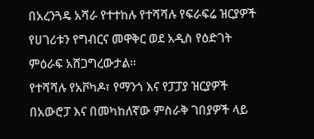በአረንጓዴ አሻራ የተተከሉ የተሻሻሉ የፍራፍሬ ዝርያዎች የሀገሪቱን የግብርና መዋቅር ወደ አዲስ የዕድገት ምዕራፍ አሸጋግረውታል።
የተሻሻሉ የአቮካዶ፣ የማንጎ እና የፓፓያ ዝርያዎች በአውሮፓ እና በመካከለኛው ምስራቅ ገበያዎች ላይ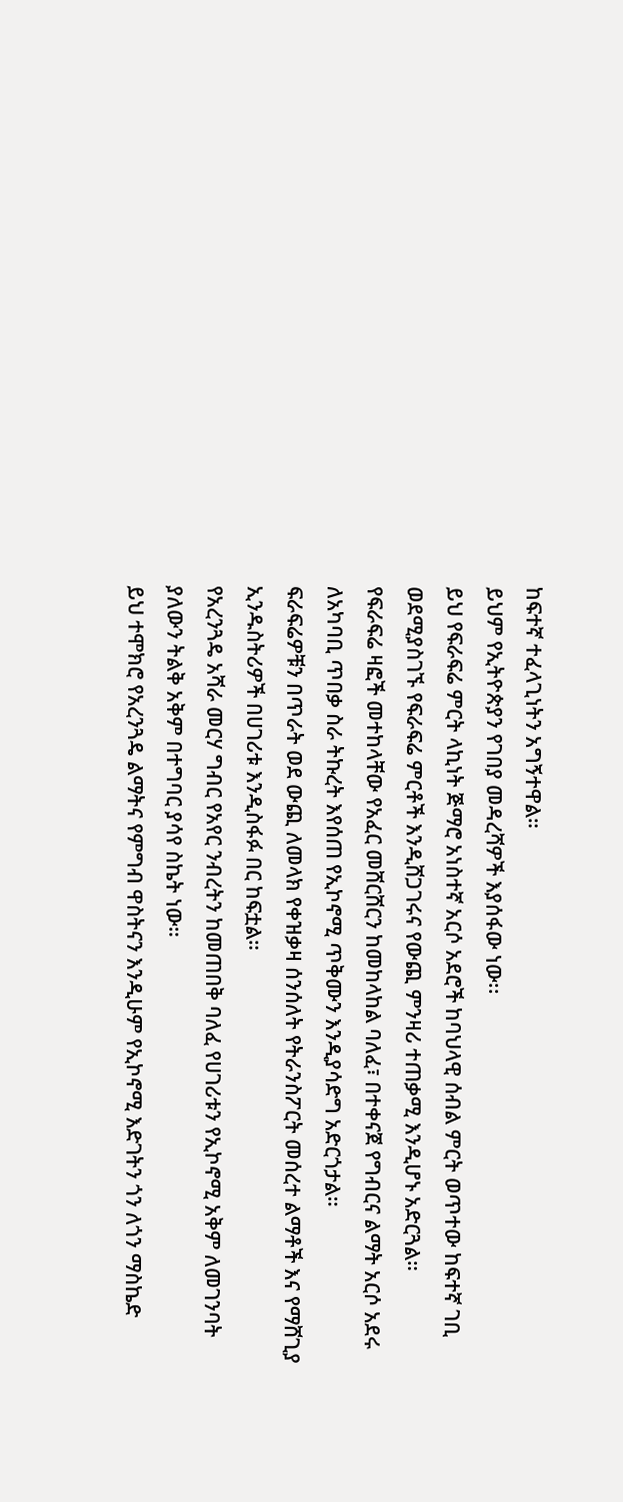ከፍተኛ ተፈላጊነትን አግኝተዋል።
ይህም የኢትዮጵያን የገበያ መዳረሻዎች እያሰፋው ነው፡፡
ይህ የፍራፍሬ ምርት ላኪነት ጅማሮ አነስተኛ አርሶ አደሮች ከባህላዊ ሰብል ምርት ወጥተው ከፍተኛ ገቢ ወደሚያስገኙ የፍራፍሬ ምርቶች እንዲሸጋገሩና የውጪ ምንዛሪ ተጠቃሚ እንዲሆኑ አድርጓል።
የፍራፍሬ ዛፎች መተከላቸው የአፈር መሸርሸርን ከመከላከል ባለፈ፣ በተቀናጀ የግብርና ልማት አርሶ አደሩ ለአካባቢ ጥበቃ ስራ ትኩረት እየሰጠ የኢኮኖሚ ጥቅሙን እንዲያሳድግ አድርጎታል።
ፍራፍሬዎቹን በጥራት ወደ ውጪ ለመላክ የቀዝቃዛ ሰንሰለት የትራንስፖርት መሰረተ ልማቶች እና የማሸጊያ ኢንዱስትሪዎች በሀገሪቱ እንዲስፋፉ በር ከፍቷል።
የአረንጓዴ አሻራ መርሃ ግብር የአየር ንብረትን ከመጠበቅ ባለፈ የሀገሪቱን የኢኮኖሚ አቅም ለመገንባት ያለውን ትልቅ አቅም በተግባር ያሳየ ስኬት ነው።
ይህ ተሞክሮ የአረንጓዴ ልማትና የምግብ ዋስትናን እንዲሁም የኢኮኖሚ እድገትን ጎን ለጎን ማስኬድ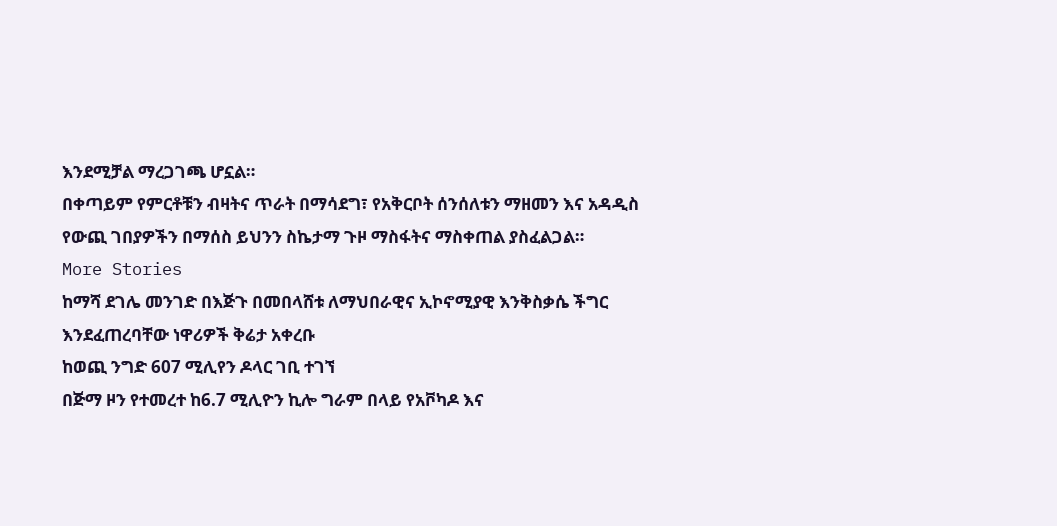እንደሚቻል ማረጋገጫ ሆኗል።
በቀጣይም የምርቶቹን ብዛትና ጥራት በማሳደግ፣ የአቅርቦት ሰንሰለቱን ማዘመን እና አዳዲስ የውጪ ገበያዎችን በማሰስ ይህንን ስኬታማ ጉዞ ማስፋትና ማስቀጠል ያስፈልጋል።
More Stories
ከማሻ ደገሌ መንገድ በእጅጉ በመበላሸቱ ለማህበራዊና ኢኮኖሚያዊ እንቅስቃሴ ችግር እንደፈጠረባቸው ነዋሪዎች ቅሬታ አቀረቡ
ከወጪ ንግድ 607 ሚሊየን ዶላር ገቢ ተገኘ
በጅማ ዞን የተመረተ ከ6.7 ሚሊዮን ኪሎ ግራም በላይ የአቮካዶ እና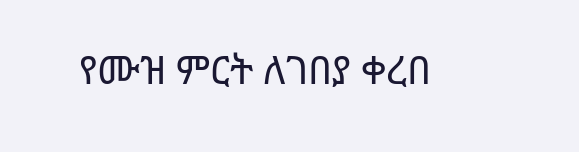የሙዝ ምርት ለገበያ ቀረበ